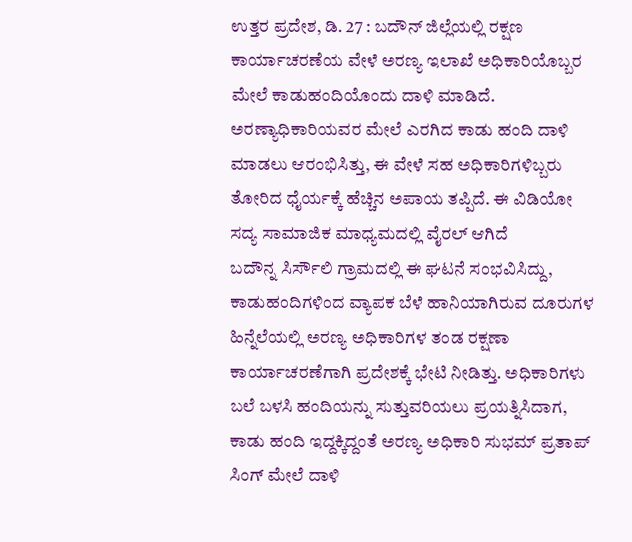ಉತ್ತರ ಪ್ರದೇಶ, ಡಿ. 27 : ಬದೌನ್ ಜಿಲ್ಲೆಯಲ್ಲಿ ರಕ್ಷಣ ಕಾರ್ಯಾಚರಣೆಯ ವೇಳೆ ಅರಣ್ಯ ಇಲಾಖೆ ಅಧಿಕಾರಿಯೊಬ್ಬರ ಮೇಲೆ ಕಾಡುಹಂದಿಯೊಂದು ದಾಳಿ ಮಾಡಿದೆ. ಅರಣ್ಯಾಧಿಕಾರಿಯವರ ಮೇಲೆ ಎರಗಿದ ಕಾಡು ಹಂದಿ ದಾಳಿ ಮಾಡಲು ಆರಂಭಿಸಿತ್ತು, ಈ ವೇಳೆ ಸಹ ಅಧಿಕಾರಿಗಳಿಬ್ಬರು ತೋರಿದ ಧೈರ್ಯಕ್ಕೆ ಹೆಚ್ಚಿನ ಅಪಾಯ ತಪ್ಪಿದೆ. ಈ ವಿಡಿಯೋ ಸದ್ಯ ಸಾಮಾಜಿಕ ಮಾಧ್ಯಮದಲ್ಲಿ ವೈರಲ್ ಆಗಿದೆ
ಬದೌನ್ನ ಸಿರ್ಸೌಲಿ ಗ್ರಾಮದಲ್ಲಿ ಈ ಘಟನೆ ಸಂಭವಿಸಿದ್ದು, ಕಾಡುಹಂದಿಗಳಿಂದ ವ್ಯಾಪಕ ಬೆಳೆ ಹಾನಿಯಾಗಿರುವ ದೂರುಗಳ ಹಿನ್ನೆಲೆಯಲ್ಲಿ ಅರಣ್ಯ ಅಧಿಕಾರಿಗಳ ತಂಡ ರಕ್ಷಣಾ ಕಾರ್ಯಾಚರಣೆಗಾಗಿ ಪ್ರದೇಶಕ್ಕೆ ಭೇಟಿ ನೀಡಿತ್ತು. ಅಧಿಕಾರಿಗಳು ಬಲೆ ಬಳಸಿ ಹಂದಿಯನ್ನು ಸುತ್ತುವರಿಯಲು ಪ್ರಯತ್ನಿಸಿದಾಗ, ಕಾಡು ಹಂದಿ ಇದ್ದಕ್ಕಿದ್ದಂತೆ ಅರಣ್ಯ ಅಧಿಕಾರಿ ಸುಭಮ್ ಪ್ರತಾಪ್ ಸಿಂಗ್ ಮೇಲೆ ದಾಳಿ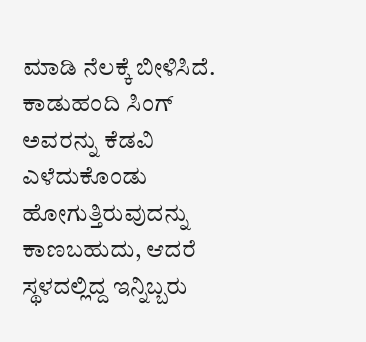ಮಾಡಿ ನೆಲಕ್ಕೆ ಬೀಳಿಸಿದೆ.
ಕಾಡುಹಂದಿ ಸಿಂಗ್ ಅವರನ್ನು ಕೆಡವಿ ಎಳೆದುಕೊಂಡು ಹೋಗುತ್ತಿರುವುದನ್ನು ಕಾಣಬಹುದು, ಆದರೆ ಸ್ಥಳದಲ್ಲಿದ್ದ ಇನ್ನಿಬ್ಬರು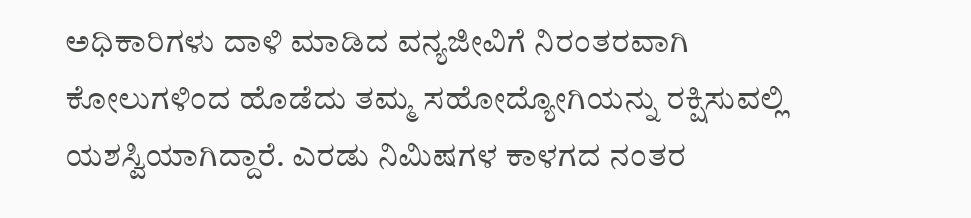ಅಧಿಕಾರಿಗಳು ದಾಳಿ ಮಾಡಿದ ವನ್ಯಜೀವಿಗೆ ನಿರಂತರವಾಗಿ ಕೋಲುಗಳಿಂದ ಹೊಡೆದು ತಮ್ಮ ಸಹೋದ್ಯೋಗಿಯನ್ನು ರಕ್ಷಿಸುವಲ್ಲಿ ಯಶಸ್ವಿಯಾಗಿದ್ದಾರೆ. ಎರಡು ನಿಮಿಷಗಳ ಕಾಳಗದ ನಂತರ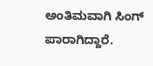ಅಂತಿಮವಾಗಿ ಸಿಂಗ್ ಪಾರಾಗಿದ್ದಾರೆ.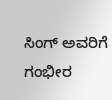ಸಿಂಗ್ ಅವರಿಗೆ ಗಂಭೀರ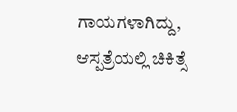ಗಾಯಗಳಾಗಿದ್ದು, ಆಸ್ಪತ್ರೆಯಲ್ಲಿ ಚಿಕಿತ್ಸೆ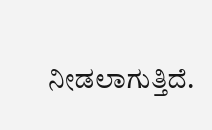ನೀಡಲಾಗುತ್ತಿದೆ.